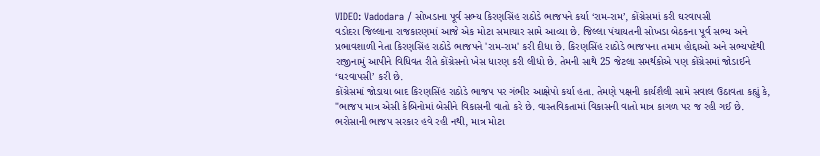VIDEO: Vadodara / સોખડાના પૂર્વ સભ્ય કિરણસિંહ રાઠોડે ભાજપને કર્યા ‘રામ-રામ’, કોંગ્રેસમાં કરી ઘરવાપસી
વડોદરા જિલ્લાના રાજકારણમાં આજે એક મોટા સમાચાર સામે આવ્યા છે. જિલ્લા પંચાયતની સોખડા બેઠકના પૂર્વ સભ્ય અને પ્રભાવશાળી નેતા કિરણસિંહ રાઠોડે ભાજપને 'રામ-રામ' કરી દીધા છે. કિરણસિંહ રાઠોડે ભાજપના તમામ હોદ્દાઓ અને સભ્યપદેથી રાજીનામું આપીને વિધિવત રીતે કોંગ્રેસનો ખેસ ધારણ કરી લીધો છે. તેમની સાથે 25 જેટલા સમર્થકોએ પણ કોંગ્રેસમાં જોડાઈને ‘ઘરવાપસી’ કરી છે.
કોંગ્રેસમાં જોડાયા બાદ કિરણસિંહ રાઠોડે ભાજપ પર ગંભીર આક્ષેપો કર્યા હતા. તેમણે પક્ષની કાર્યશૈલી સામે સવાલ ઉઠાવતા કહ્યું કે, "ભાજપ માત્ર એસી કેબિનોમાં બેસીને વિકાસની વાતો કરે છે. વાસ્તવિકતામાં વિકાસની વાતો માત્ર કાગળ પર જ રહી ગઈ છે. ભરોસાની ભાજપ સરકાર હવે રહી નથી, માત્ર મોટા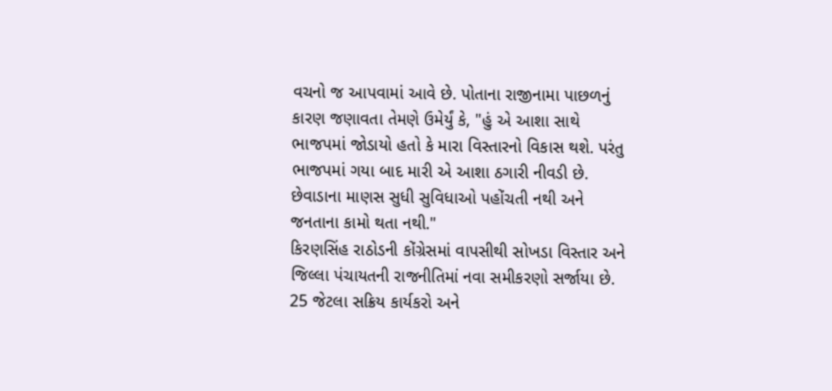વચનો જ આપવામાં આવે છે. પોતાના રાજીનામા પાછળનું કારણ જણાવતા તેમણે ઉમેર્યું કે, "હું એ આશા સાથે ભાજપમાં જોડાયો હતો કે મારા વિસ્તારનો વિકાસ થશે. પરંતુ ભાજપમાં ગયા બાદ મારી એ આશા ઠગારી નીવડી છે. છેવાડાના માણસ સુધી સુવિધાઓ પહોંચતી નથી અને જનતાના કામો થતા નથી."
કિરણસિંહ રાઠોડની કોંગ્રેસમાં વાપસીથી સોખડા વિસ્તાર અને જિલ્લા પંચાયતની રાજનીતિમાં નવા સમીકરણો સર્જાયા છે. 25 જેટલા સક્રિય કાર્યકરો અને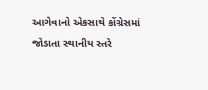આગેવાનો એકસાથે કોંગ્રેસમાં જોડાતા સ્થાનીય સ્તરે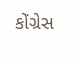કોંગ્રેસ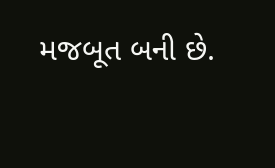મજબૂત બની છે.